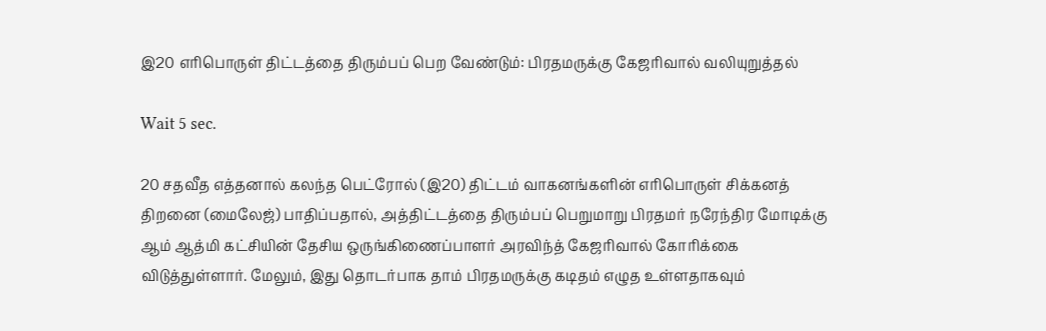இ20 எரிபொருள் திட்டத்தை திரும்பப் பெற வேண்டும்: பிரதமருக்கு கேஜரிவால் வலியுறுத்தல்

Wait 5 sec.

20 சதவீத எத்தனால் கலந்த பெட்ரோல் (இ20) திட்டம் வாகனங்களின் எரிபொருள் சிக்கனத் திறனை (மைலேஜ்) பாதிப்பதால், அத்திட்டத்தை திரும்பப் பெறுமாறு பிரதமர் நரேந்திர மோடிக்கு ஆம் ஆத்மி கட்சியின் தேசிய ஒருங்கிணைப்பாளர் அரவிந்த் கேஜரிவால் கோரிக்கை விடுத்துள்ளார். மேலும், இது தொடர்பாக தாம் பிரதமருக்கு கடிதம் எழுத உள்ளதாகவும்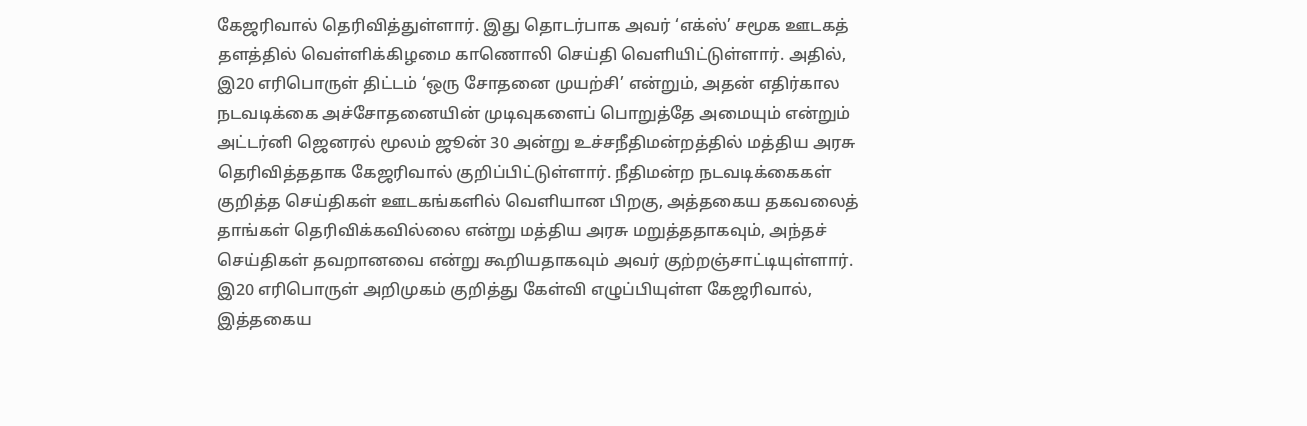கேஜரிவால் தெரிவித்துள்ளார். இது தொடர்பாக அவர் ‘எக்ஸ்’ சமூக ஊடகத் தளத்தில் வெள்ளிக்கிழமை காணொலி செய்தி வெளியிட்டுள்ளார். அதில், இ20 எரிபொருள் திட்டம் ‘ஒரு சோதனை முயற்சி’ என்றும், அதன் எதிர்கால நடவடிக்கை அச்சோதனையின் முடிவுகளைப் பொறுத்தே அமையும் என்றும் அட்டர்னி ஜெனரல் மூலம் ஜூன் 30 அன்று உச்சநீதிமன்றத்தில் மத்திய அரசு தெரிவித்ததாக கேஜரிவால் குறிப்பிட்டுள்ளார். நீதிமன்ற நடவடிக்கைகள் குறித்த செய்திகள் ஊடகங்களில் வெளியான பிறகு, அத்தகைய தகவலைத் தாங்கள் தெரிவிக்கவில்லை என்று மத்திய அரசு மறுத்ததாகவும், அந்தச் செய்திகள் தவறானவை என்று கூறியதாகவும் அவர் குற்றஞ்சாட்டியுள்ளார். இ20 எரிபொருள் அறிமுகம் குறித்து கேள்வி எழுப்பியுள்ள கேஜரிவால், இத்தகைய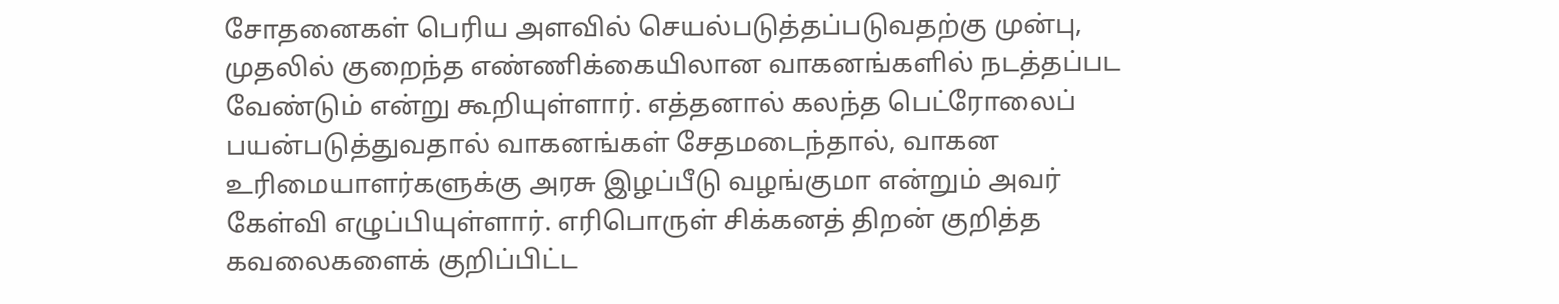சோதனைகள் பெரிய அளவில் செயல்படுத்தப்படுவதற்கு முன்பு, முதலில் குறைந்த எண்ணிக்கையிலான வாகனங்களில் நடத்தப்பட வேண்டும் என்று கூறியுள்ளார். எத்தனால் கலந்த பெட்ரோலைப் பயன்படுத்துவதால் வாகனங்கள் சேதமடைந்தால், வாகன உரிமையாளர்களுக்கு அரசு இழப்பீடு வழங்குமா என்றும் அவர் கேள்வி எழுப்பியுள்ளார். எரிபொருள் சிக்கனத் திறன் குறித்த கவலைகளைக் குறிப்பிட்ட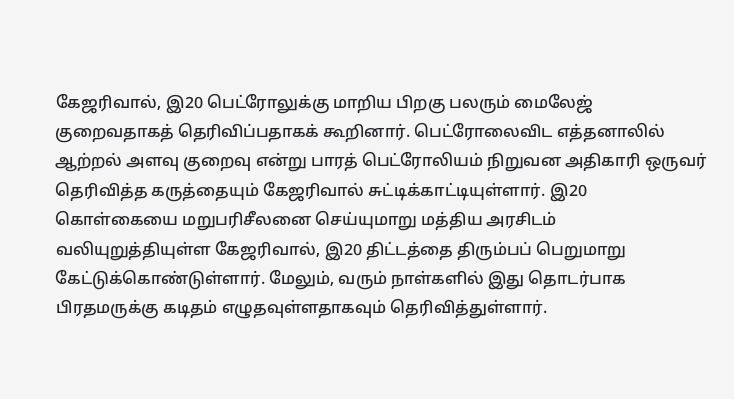கேஜரிவால், இ20 பெட்ரோலுக்கு மாறிய பிறகு பலரும் மைலேஜ் குறைவதாகத் தெரிவிப்பதாகக் கூறினார். பெட்ரோலைவிட எத்தனாலில் ஆற்றல் அளவு குறைவு என்று பாரத் பெட்ரோலியம் நிறுவன அதிகாரி ஒருவர் தெரிவித்த கருத்தையும் கேஜரிவால் சுட்டிக்காட்டியுள்ளார். இ20 கொள்கையை மறுபரிசீலனை செய்யுமாறு மத்திய அரசிடம் வலியுறுத்தியுள்ள கேஜரிவால், இ20 திட்டத்தை திரும்பப் பெறுமாறு கேட்டுக்கொண்டுள்ளார். மேலும், வரும் நாள்களில் இது தொடர்பாக பிரதமருக்கு கடிதம் எழுதவுள்ளதாகவும் தெரிவித்துள்ளார்.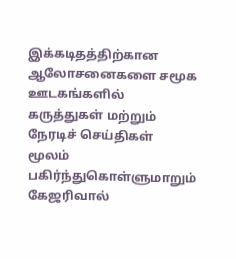இக்கடிதத்திற்கான ஆலோசனைகளை சமூக ஊடகங்களில் கருத்துகள் மற்றும் நேரடிச் செய்திகள் மூலம் பகிர்ந்துகொள்ளுமாறும் கேஜரிவால்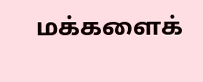மக்களைக்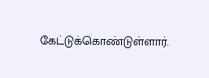கேட்டுக்கொண்டுள்ளார்.